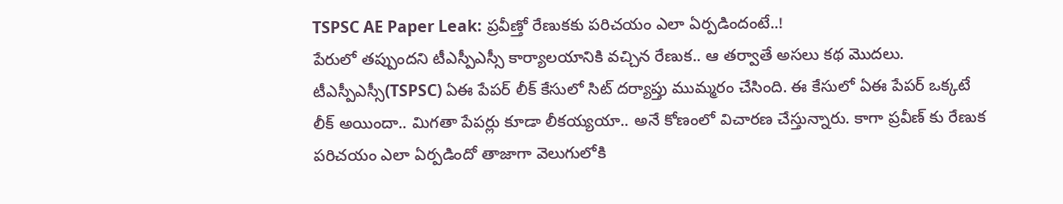TSPSC AE Paper Leak: ప్రవీణ్తో రేణుకకు పరిచయం ఎలా ఏర్పడిందంటే..!
పేరులో తప్పుందని టీఎస్పీఎస్సీ కార్యాలయానికి వచ్చిన రేణుక.. ఆ తర్వాతే అసలు కథ మొదలు.
టీఎస్పీఎస్సీ(TSPSC) ఏఈ పేపర్ లీక్ కేసులో సిట్ దర్యాప్తు ముమ్మరం చేసింది. ఈ కేసులో ఏఈ పేపర్ ఒక్కటే లీక్ అయిందా.. మిగతా పేపర్లు కూడా లీకయ్యయా.. అనే కోణంలో విచారణ చేస్తున్నారు. కాగా ప్రవీణ్ కు రేణుక పరిచయం ఎలా ఏర్పడిందో తాజాగా వెలుగులోకి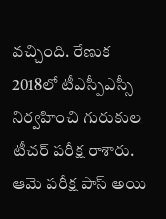వచ్చింది. రేణుక 2018లో టీఎస్పీఎస్సీ నిర్వహించి గురుకుల టీచర్ పరీక్ష రాశారు. ఆమె పరీక్ష పాస్ అయి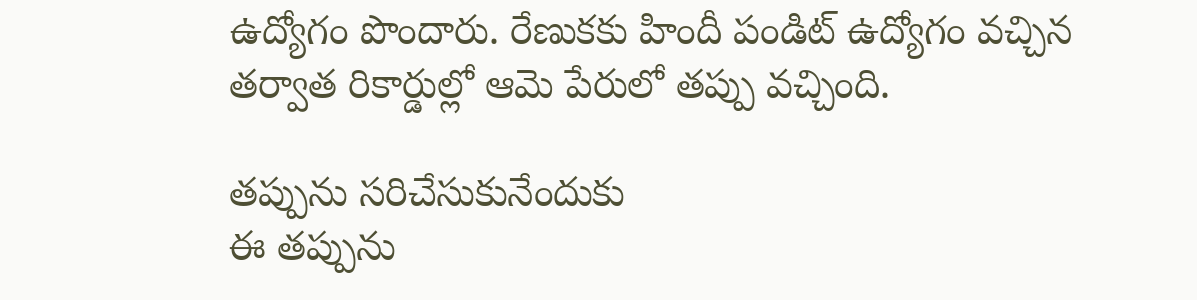ఉద్యోగం పొందారు. రేణుకకు హిందీ పండిట్ ఉద్యోగం వచ్చిన తర్వాత రికార్డుల్లో ఆమె పేరులో తప్పు వచ్చింది.

తప్పును సరిచేసుకునేందుకు
ఈ తప్పును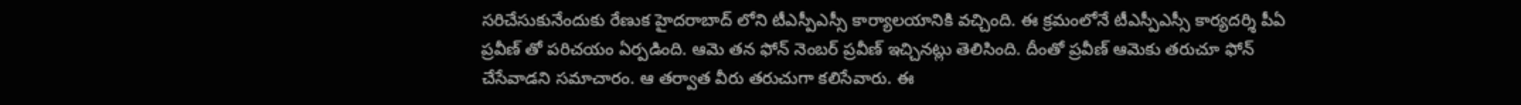సరిచేసుకునేందుకు రేణుక హైదరాబాద్ లోని టీఎస్పీఎస్సీ కార్యాలయానికి వచ్చింది. ఈ క్రమంలోనే టీఎస్పీఎస్సీ కార్యదర్శి పీఏ ప్రవీణ్ తో పరిచయం ఏర్పడింది. ఆమె తన ఫోన్ నెంబర్ ప్రవీణ్ ఇచ్చినట్లు తెలిసింది. దీంతో ప్రవీణ్ ఆమెకు తరుచూ ఫోన్ చేసేవాడని సమాచారం. ఆ తర్వాత వీరు తరుచుగా కలిసేవారు. ఈ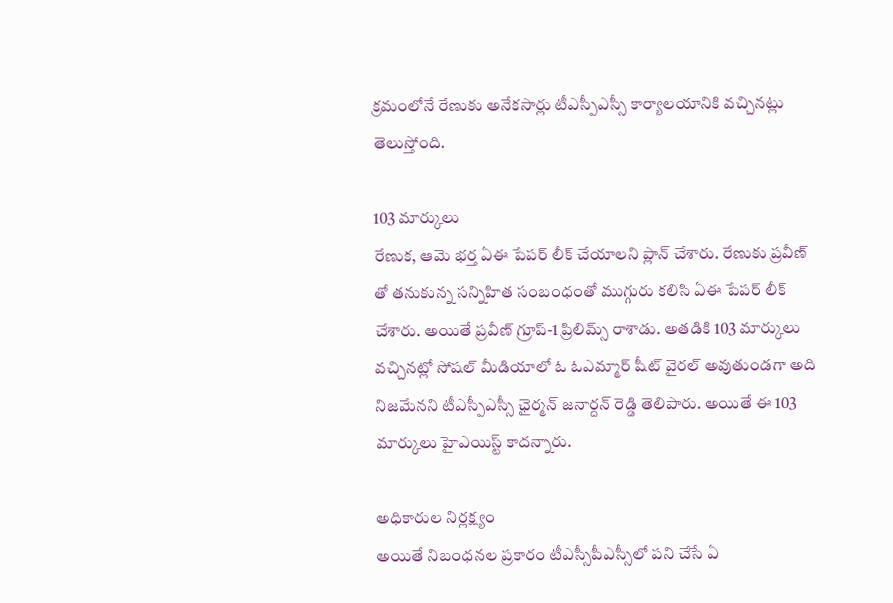క్రమంలోనే రేణుకు అనేకసార్లు టీఎస్పీఎస్సీ కార్యాలయానికి వచ్చినట్లు తెలుస్తోంది.

103 మార్కులు
రేణుక, ఆమె భర్త ఏఈ పేపర్ లీక్ చేయాలని ప్లాన్ చేశారు. రేణుకు ప్రవీణ్ తో తనుకున్న సన్నిహిత సంబంధంతో ముగ్గురు కలిసి ఏఈ పేపర్ లీక్ చేశారు. అయితే ప్రవీణ్ గ్రూప్-1 ప్రిలిమ్స్ రాశాడు. అతడికి 103 మార్కులు వచ్చినట్లో సోషల్ మీడియాలో ఓ ఓఎమ్మార్ షీట్ వైరల్ అవుతుండగా అది నిజమేనని టీఎస్పీఎస్సీ ఛైర్మన్ జనార్దన్ రెడ్డి తెలిపారు. అయితే ఈ 103 మార్కులు హైఎయిస్ట్ కాదన్నారు.

అధికారుల నిర్లక్ష్యం
అయితే నిబంధనల ప్రకారం టీఎస్సీపీఎస్సీలో పని చేసే ఏ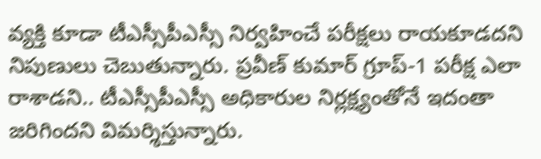వ్యక్తి కూడా టీఎస్సీపీఎస్సీ నిర్వహించే పరీక్షలు రాయకూడదని నిపుణులు చెబుతున్నారు. ప్రవీణ్ కుమార్ గ్రూప్-1 పరీక్ష ఎలా రాశాడని.. టీఎస్సీపీఎస్సీ అధికారుల నిర్లక్ష్యంతోనే ఇదంతా జరిగిందని విమర్శిస్తున్నారు.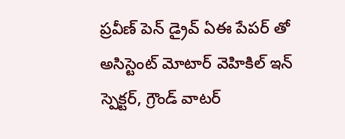ప్రవీణ్ పెన్ డ్రైవ్ ఏఈ పేపర్ తో అసిస్టెంట్ మోటార్ వెహికిల్ ఇన్ స్పెక్టర్, గ్రౌండ్ వాటర్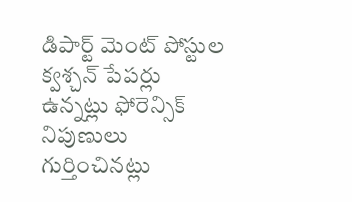డిపార్ట్ మెంట్ పోస్టుల క్వశ్చన్ పేపర్లు ఉన్నట్లు ఫోరెన్సిక్ నిపుణులు గుర్తించినట్లు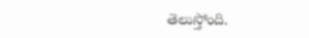తెలుస్తోంది.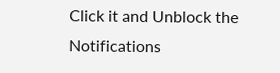Click it and Unblock the Notifications